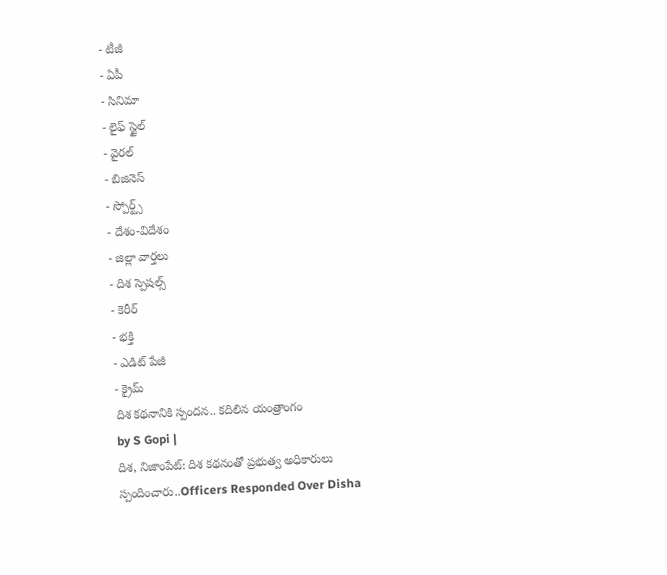- టీజీ
- ఏపీ
- సినిమా
- లైఫ్ స్టైల్
- వైరల్
- బిజినెస్
- స్పోర్ట్స్
- దేశం-విదేశం
- జిల్లా వార్తలు
- దిశ స్పెషల్స్
- కెరీర్
- భక్తి
- ఎడిట్ పేజీ
- క్రైమ్
దిశ కథనానికి స్పందన.. కదిలిన యంత్రాంగం
by S Gopi |
దిశ, నిజాంపేట్: దిశ కథనంతో ప్రభుత్వ అధికారులు స్పందించారు..Officers Responded Over Disha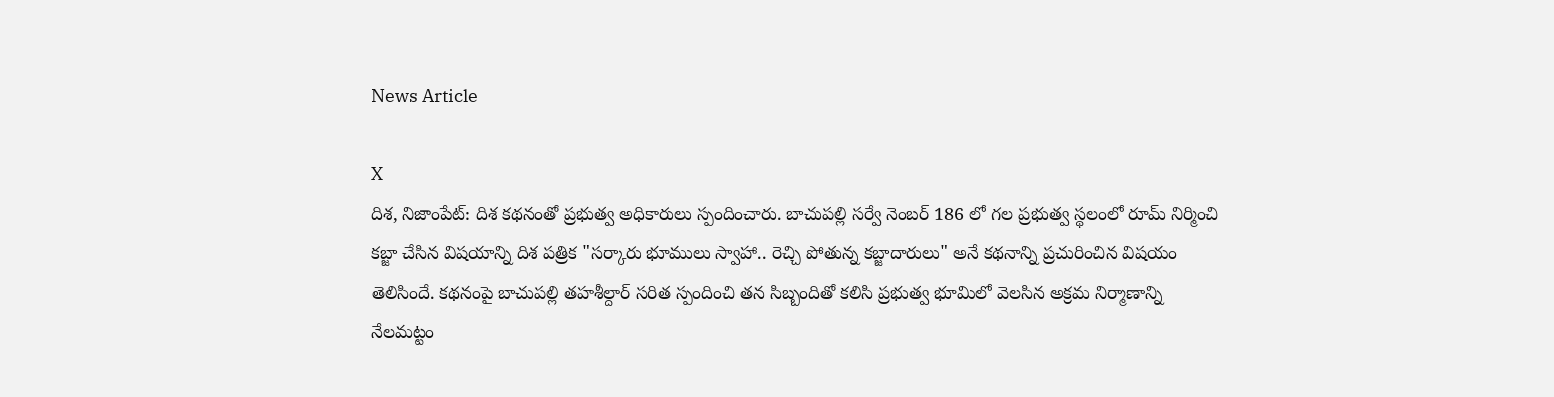News Article

X
దిశ, నిజాంపేట్: దిశ కథనంతో ప్రభుత్వ అధికారులు స్పందించారు. బాచుపల్లి సర్వే నెంబర్ 186 లో గల ప్రభుత్వ స్థలంలో రూమ్ నిర్మించి కబ్జా చేసిన విషయాన్ని దిశ పత్రిక "సర్కారు భూములు స్వాహా.. రెచ్చి పోతున్న కబ్జాదారులు" అనే కథనాన్ని ప్రచురించిన విషయం తెలిసిందే. కథనంపై బాచుపల్లి తహశీల్దార్ సరిత స్పందించి తన సిబ్బందితో కలిసి ప్రభుత్వ భూమిలో వెలసిన అక్రమ నిర్మాణాన్ని నేలమట్టం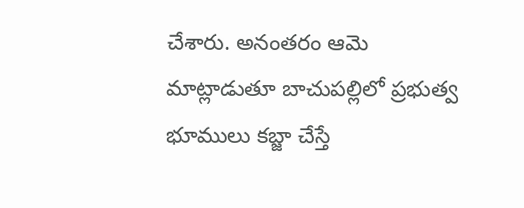చేశారు. అనంతరం ఆమె మాట్లాడుతూ బాచుపల్లిలో ప్రభుత్వ భూములు కబ్జా చేస్తే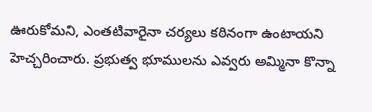ఊరుకోమని, ఎంతటివారైనా చర్యలు కఠినంగా ఉంటాయని హెచ్చరించారు. ప్రభుత్వ భూములను ఎవ్వరు అమ్మినా కొన్నా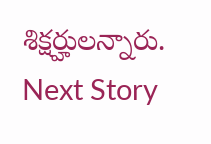శిక్షర్హులన్నారు.
Next Story